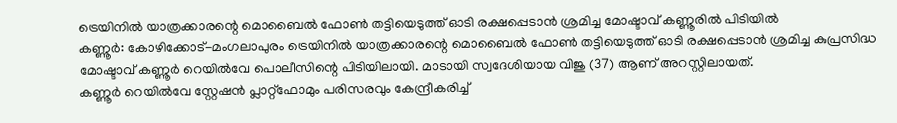ട്രെയിനിൽ യാത്രക്കാരന്റെ മൊബൈൽ ഫോൺ തട്ടിയെടുത്ത് ഓടി രക്ഷപ്പെടാൻ ശ്രമിച്ച മോഷ്ടാവ് കണ്ണൂരിൽ പിടിയിൽ
കണ്ണൂർ: കോഴിക്കോട്-മംഗലാപുരം ട്രെയിനിൽ യാത്രക്കാരന്റെ മൊബൈൽ ഫോൺ തട്ടിയെടുത്ത് ഓടി രക്ഷപ്പെടാൻ ശ്രമിച്ച കുപ്രസിദ്ധ മോഷ്ടാവ് കണ്ണൂർ റെയിൽവേ പൊലീസിന്റെ പിടിയിലായി. മാടായി സ്വദേശിയായ വിജു (37) ആണ് അറസ്റ്റിലായത്.
കണ്ണൂർ റെയിൽവേ സ്റ്റേഷൻ പ്ലാറ്റ്ഫോമും പരിസരവും കേന്ദ്രീകരിച്ച്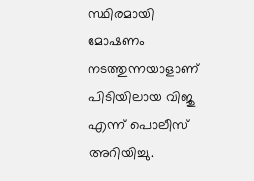സ്ഥിരമായി മോഷണം നടത്തുന്നയാളാണ് പിടിയിലായ വിജു എന്ന് പൊലീസ് അറിയിച്ചു.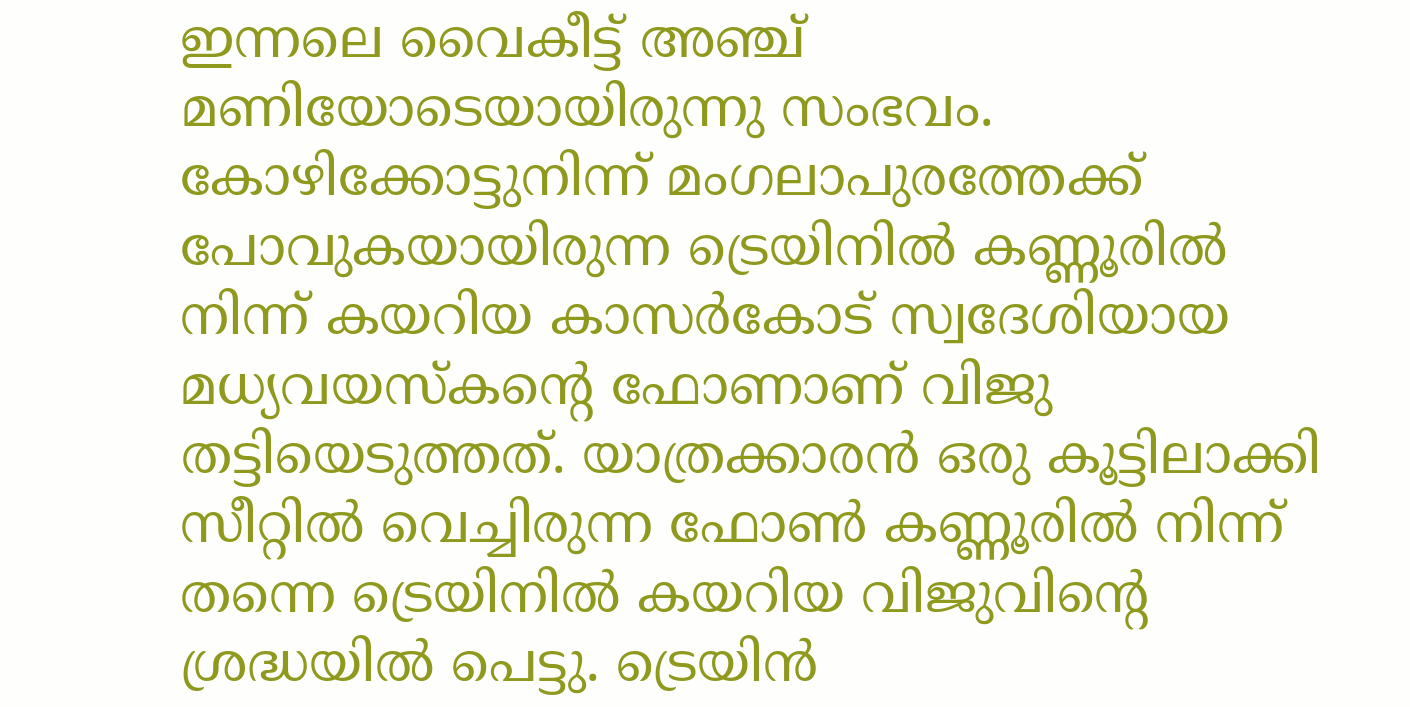ഇന്നലെ വൈകീട്ട് അഞ്ച് മണിയോടെയായിരുന്നു സംഭവം.
കോഴിക്കോട്ടുനിന്ന് മംഗലാപുരത്തേക്ക് പോവുകയായിരുന്ന ട്രെയിനിൽ കണ്ണൂരിൽ നിന്ന് കയറിയ കാസർകോട് സ്വദേശിയായ മധ്യവയസ്കന്റെ ഫോണാണ് വിജു തട്ടിയെടുത്തത്. യാത്രക്കാരൻ ഒരു കൂട്ടിലാക്കി സീറ്റിൽ വെച്ചിരുന്ന ഫോൺ കണ്ണൂരിൽ നിന്ന് തന്നെ ട്രെയിനിൽ കയറിയ വിജുവിന്റെ ശ്രദ്ധയിൽ പെട്ടു. ട്രെയിൻ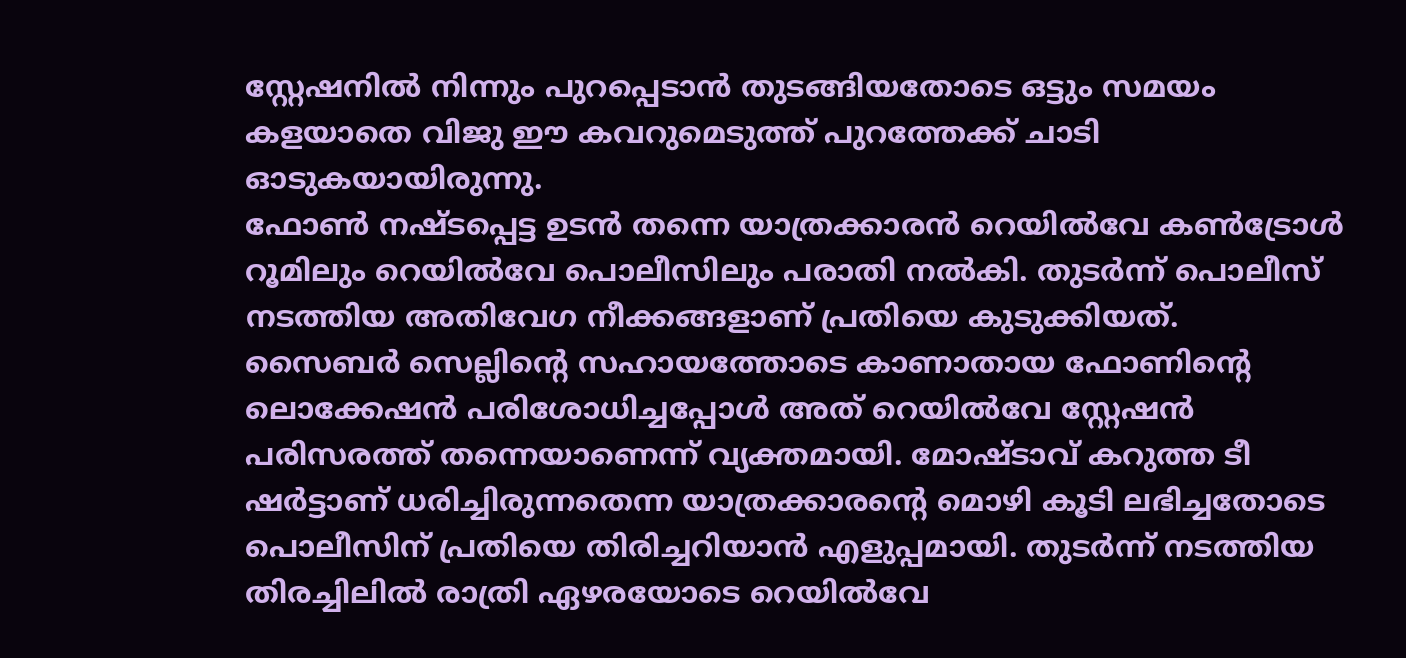സ്റ്റേഷനിൽ നിന്നും പുറപ്പെടാൻ തുടങ്ങിയതോടെ ഒട്ടും സമയം കളയാതെ വിജു ഈ കവറുമെടുത്ത് പുറത്തേക്ക് ചാടി ഓടുകയായിരുന്നു.
ഫോൺ നഷ്ടപ്പെട്ട ഉടൻ തന്നെ യാത്രക്കാരൻ റെയിൽവേ കൺട്രോൾ റൂമിലും റെയിൽവേ പൊലീസിലും പരാതി നൽകി. തുടർന്ന് പൊലീസ് നടത്തിയ അതിവേഗ നീക്കങ്ങളാണ് പ്രതിയെ കുടുക്കിയത്.
സൈബർ സെല്ലിന്റെ സഹായത്തോടെ കാണാതായ ഫോണിന്റെ ലൊക്കേഷൻ പരിശോധിച്ചപ്പോൾ അത് റെയിൽവേ സ്റ്റേഷൻ പരിസരത്ത് തന്നെയാണെന്ന് വ്യക്തമായി. മോഷ്ടാവ് കറുത്ത ടീ ഷർട്ടാണ് ധരിച്ചിരുന്നതെന്ന യാത്രക്കാരന്റെ മൊഴി കൂടി ലഭിച്ചതോടെ പൊലീസിന് പ്രതിയെ തിരിച്ചറിയാൻ എളുപ്പമായി. തുടർന്ന് നടത്തിയ തിരച്ചിലിൽ രാത്രി ഏഴരയോടെ റെയിൽവേ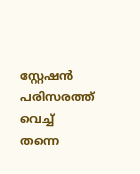സ്റ്റേഷൻ പരിസരത്ത് വെച്ച് തന്നെ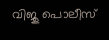വിജു പൊലീസ്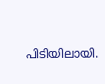പിടിയിലായി.